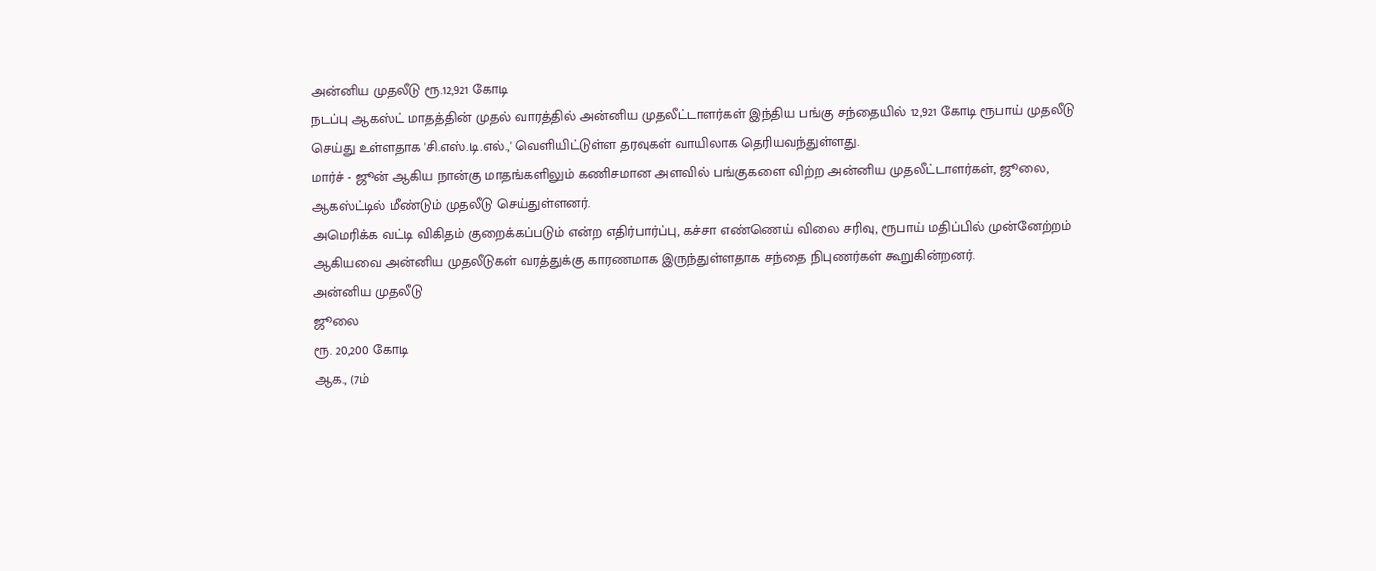அன்னிய முதலீடு ரூ.12,921 கோடி
நடப்பு ஆகஸ்ட் மாதத்தின் முதல் வாரத்தில் அன்னிய முதலீட்டாளர்கள் இந்திய பங்கு சந்தையில் 12,921 கோடி ரூபாய் முதலீடு செய்து உள்ளதாக 'சி.எஸ்.டி.எல்.,' வெளியிட்டுள்ள தரவுகள் வாயிலாக தெரியவந்துள்ளது.
மார்ச் - ஜூன் ஆகிய நான்கு மாதங்களிலும் கணிசமான அளவில் பங்குகளை விற்ற அன்னிய முதலீட்டாளர்கள், ஜூலை, ஆகஸ்ட்டில் மீண்டும் முதலீடு செய்துள்ளனர்.
அமெரிக்க வட்டி விகிதம் குறைக்கப்படும் என்ற எதிர்பார்ப்பு, கச்சா எண்ணெய் விலை சரிவு, ரூபாய் மதிப்பில் முன்னேற்றம் ஆகியவை அன்னிய முதலீடுகள் வரத்துக்கு காரணமாக இருந்துள்ளதாக சந்தை நிபுணர்கள் கூறுகின்றனர்.
அன்னிய முதலீடு
ஜூலை
ரூ. 20,200 கோடி
ஆக., (7ம்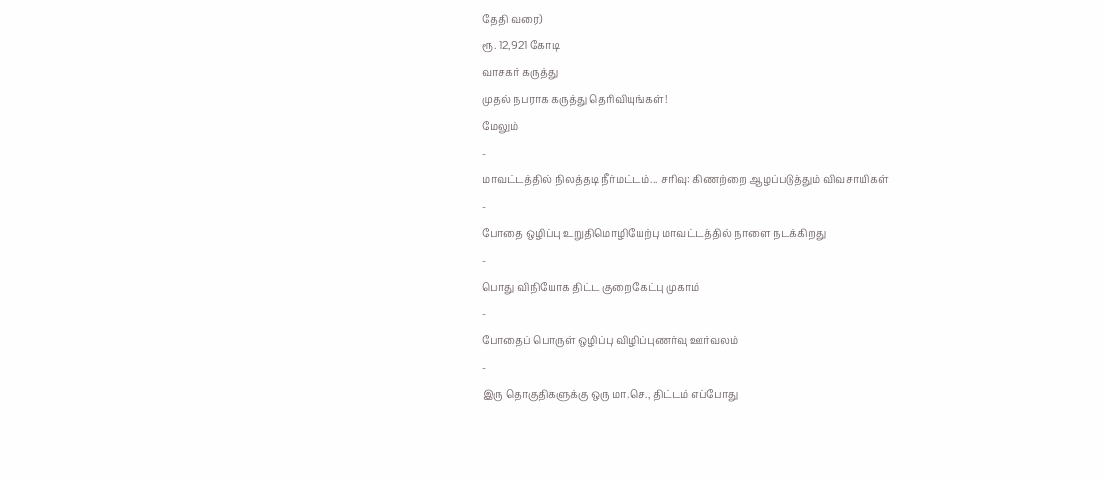தேதி வரை)
ரூ. 12,921 கோடி
வாசகர் கருத்து
முதல் நபராக கருத்து தெரிவியுங்கள்!
மேலும்
-
மாவட்டத்தில் நிலத்தடி நீர்மட்டம்... சரிவு: கிணற்றை ஆழப்படுத்தும் விவசாயிகள்
-
போதை ஒழிப்பு உறுதிமொழியேற்பு மாவட்டத்தில் நாளை நடக்கிறது
-
பொது விநியோக திட்ட குறைகேட்பு முகாம்
-
போதைப் பொருள் ஒழிப்பு விழிப்புணர்வு ஊர்வலம்
-
இரு தொகுதிகளுக்கு ஒரு மா.செ., திட்டம் எப்போது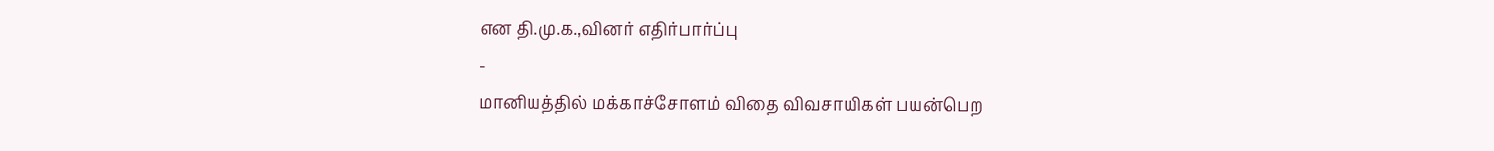என தி.மு.க.,வினர் எதிர்பார்ப்பு
-
மானியத்தில் மக்காச்சோளம் விதை விவசாயிகள் பயன்பெற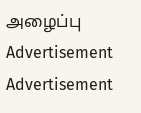அழைப்பு
Advertisement
Advertisement